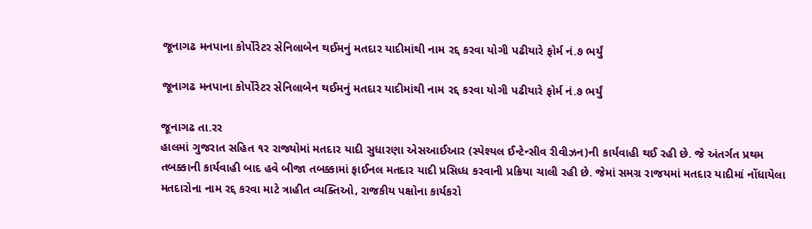જૂનાગઢ મનપાના કોર્પોરેટર સેનિલાબેન થઈમનું મતદાર યાદીમાંથી નામ રદ્દ કરવા યોગી પઢીયારે ફોર્મ નં.૭ ભર્યું

જૂનાગઢ મનપાના કોર્પોરેટર સેનિલાબેન થઈમનું મતદાર યાદીમાંથી નામ રદ્દ કરવા યોગી પઢીયારે ફોર્મ નં.૭ ભર્યું

જૂનાગઢ તા.રર
હાલમાં ગુજરાત સહિત ૧ર રાજ્યોમાં મતદાર યાદી સુધારણા એસઆઈઆર (સ્પેશ્યલ ઈન્ટેન્સીવ રીવીઝન)ની કાર્યવાહી થઈ રહી છે. જે અંતર્ગત પ્રથમ તબક્કાની કાર્યવાહી બાદ હવે બીજા તબક્કામાં ફાઈનલ મતદાર યાદી પ્રસિધ્ધ કરવાની પ્રક્રિયા ચાલી રહી છે. જેમાં સમગ્ર રાજયમાં મતદાર યાદીમાં નોંધાયેલા મતદારોના નામ રદ્દ કરવા માટે ત્રાહીત વ્યક્તિઓ, રાજકીય પક્ષોના કાર્યકરો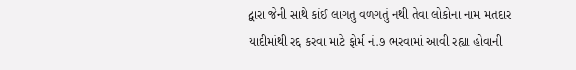દ્વારા જેની સાથે કાંઈ લાગતુ વળગતું નથી તેવા લોકોના નામ મતદાર યાદીમાંથી રદ્દ કરવા માટે ફોર્મ નં.૭ ભરવામાં આવી રહ્યા હોવાની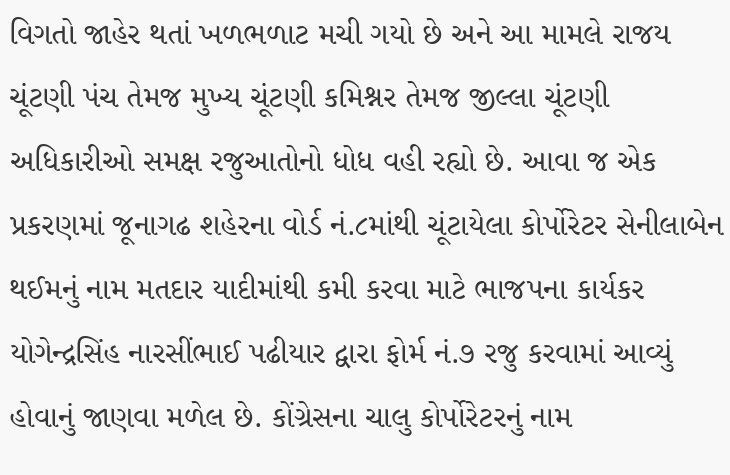વિગતો જાહેર થતાં ખળભળાટ મચી ગયો છે અને આ મામલે રાજય ચૂંટણી પંચ તેમજ મુખ્ય ચૂંટણી કમિશ્નર તેમજ જીલ્લા ચૂંટણી અધિકારીઓ સમક્ષ રજુઆતોનો ધોધ વહી રહ્યો છે. આવા જ એક પ્રકરણમાં જૂનાગઢ શહેરના વોર્ડ નં.૮માંથી ચૂંટાયેલા કોર્પોરેટર સેનીલાબેન થઈમનું નામ મતદાર યાદીમાંથી કમી કરવા માટે ભાજપના કાર્યકર યોગેન્દ્રસિંહ નારસીંભાઈ પઢીયાર દ્વારા ફોર્મ નં.૭ રજુ કરવામાં આવ્યું હોવાનું જાણવા મળેલ છે. કોંગ્રેસના ચાલુ કોર્પોરેટરનું નામ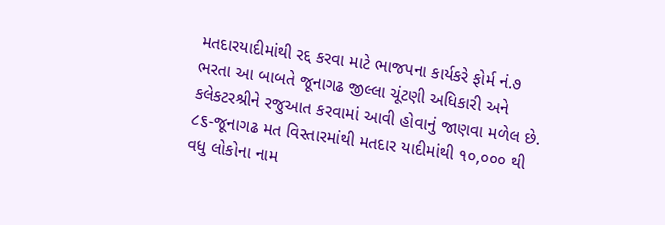મતદારયાદીમાંથી રદ્દ કરવા માટે ભાજપના કાર્યકરે ફોર્મ નં.૭ ભરતા આ બાબતે જૂનાગઢ જીલ્લા ચૂંટણી અધિકારી અને કલેકટરશ્રીને રજુઆત કરવામાં આવી હોવાનું જાણવા મળેલ છે. ૮૬-જૂનાગઢ મત વિસ્તારમાંથી મતદાર યાદીમાંથી ૧૦,૦૦૦ થી વધુ લોકોના નામ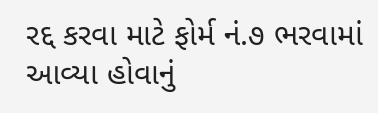રદ્દ કરવા માટે ફોર્મ નં.૭ ભરવામાં આવ્યા હોવાનું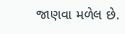જાણવા મળેલ છે.